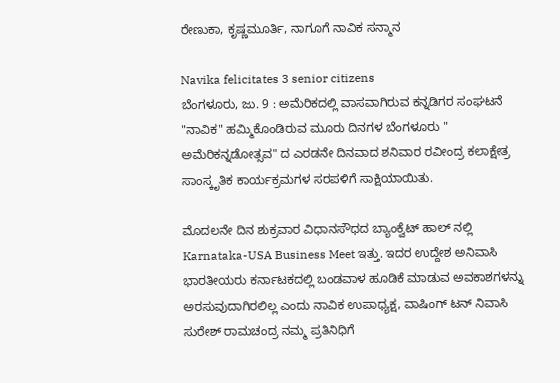ರೇಣುಕಾ, ಕೃಷ್ಣಮೂರ್ತಿ, ನಾಗೂಗೆ ನಾವಿಕ ಸನ್ಮಾನ

Navika felicitates 3 senior citizens
ಬೆಂಗಳೂರು, ಜು. 9 : ಅಮೆರಿಕದಲ್ಲಿ ವಾಸವಾಗಿರುವ ಕನ್ನಡಿಗರ ಸಂಘಟನೆ "ನಾವಿಕ" ಹಮ್ಮಿಕೊಂಡಿರುವ ಮೂರು ದಿನಗಳ ಬೆಂಗಳೂರು " ಅಮೆರಿಕನ್ನಡೋತ್ಸವ" ದ ಎರಡನೇ ದಿನವಾದ ಶನಿವಾರ ರವೀಂದ್ರ ಕಲಾಕ್ಷೇತ್ರ ಸಾಂಸ್ಕೃತಿಕ ಕಾರ್ಯಕ್ರಮಗಳ ಸರಪಳಿಗೆ ಸಾಕ್ಷಿಯಾಯಿತು.

ಮೊದಲನೇ ದಿನ ಶುಕ್ರವಾರ ವಿಧಾನಸೌಧದ ಬ್ಯಾಂಕ್ವೆಟ್ ಹಾಲ್ ನಲ್ಲಿ Karnataka-USA Business Meet ಇತ್ತು. ಇದರ ಉದ್ದೇಶ ಅನಿವಾಸಿ ಭಾರತೀಯರು ಕರ್ನಾಟಕದಲ್ಲಿ ಬಂಡವಾಳ ಹೂಡಿಕೆ ಮಾಡುವ ಅವಕಾಶಗಳನ್ನು ಅರಸುವುದಾಗಿರಲಿಲ್ಲ ಎಂದು ನಾವಿಕ ಉಪಾಧ್ಯಕ್ಷ, ವಾಷಿಂಗ್ ಟನ್ ನಿವಾಸಿ ಸುರೇಶ್ ರಾಮಚಂದ್ರ ನಮ್ಮ ಪ್ರತಿನಿಧಿಗೆ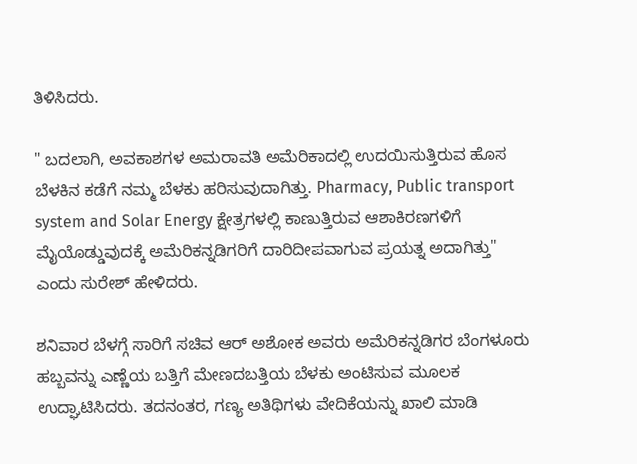ತಿಳಿಸಿದರು.

" ಬದಲಾಗಿ, ಅವಕಾಶಗಳ ಅಮರಾವತಿ ಅಮೆರಿಕಾದಲ್ಲಿ ಉದಯಿಸುತ್ತಿರುವ ಹೊಸ ಬೆಳಕಿನ ಕಡೆಗೆ ನಮ್ಮ ಬೆಳಕು ಹರಿಸುವುದಾಗಿತ್ತು. Pharmacy, Public transport system and Solar Energy ಕ್ಷೇತ್ರಗಳಲ್ಲಿ ಕಾಣುತ್ತಿರುವ ಆಶಾಕಿರಣಗಳಿಗೆ ಮೈಯೊಡ್ಡುವುದಕ್ಕೆ ಅಮೆರಿಕನ್ನಡಿಗರಿಗೆ ದಾರಿದೀಪವಾಗುವ ಪ್ರಯತ್ನ ಅದಾಗಿತ್ತು" ಎಂದು ಸುರೇಶ್ ಹೇಳಿದರು.

ಶನಿವಾರ ಬೆಳಗ್ಗೆ ಸಾರಿಗೆ ಸಚಿವ ಆರ್ ಅಶೋಕ ಅವರು ಅಮೆರಿಕನ್ನಡಿಗರ ಬೆಂಗಳೂರು ಹಬ್ಬವನ್ನು ಎಣ್ಣೆಯ ಬತ್ತಿಗೆ ಮೇಣದಬತ್ತಿಯ ಬೆಳಕು ಅಂಟಿಸುವ ಮೂಲಕ ಉದ್ಘಾಟಿಸಿದರು. ತದನಂತರ, ಗಣ್ಯ ಅತಿಥಿಗಳು ವೇದಿಕೆಯನ್ನು ಖಾಲಿ ಮಾಡಿ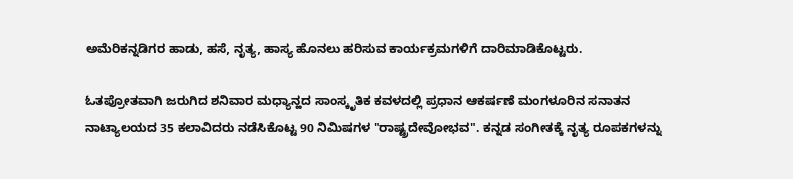ಅಮೆರಿಕನ್ನಡಿಗರ ಹಾಡು, ಹಸೆ, ನೃತ್ಯ, ಹಾಸ್ಯ ಹೊನಲು ಹರಿಸುವ ಕಾರ್ಯಕ್ರಮಗಳಿಗೆ ದಾರಿಮಾಡಿಕೊಟ್ಟರು.

ಓತಪ್ರೋತವಾಗಿ ಜರುಗಿದ ಶನಿವಾರ ಮಧ್ಯಾನ್ಹದ ಸಾಂಸ್ಕೃತಿಕ ಕವಳದಲ್ಲಿ ಪ್ರಧಾನ ಆಕರ್ಷಣೆ ಮಂಗಳೂರಿನ ಸನಾತನ ನಾಟ್ಯಾಲಯದ 35 ಕಲಾವಿದರು ನಡೆಸಿಕೊಟ್ಟ 90 ನಿಮಿಷಗಳ "ರಾಷ್ಟ್ರದೇವೋಭವ". ಕನ್ನಡ ಸಂಗೀತಕ್ಕೆ ನೃತ್ಯ ರೂಪಕಗಳನ್ನು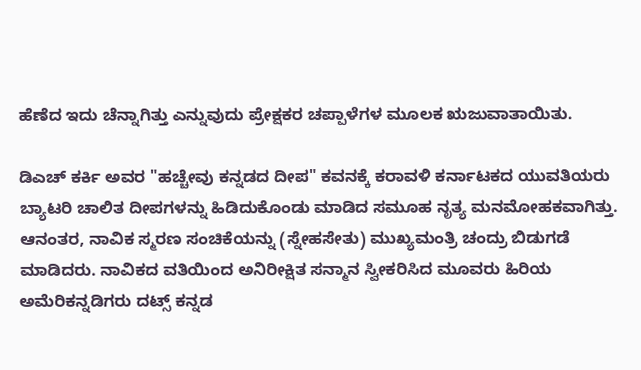ಹೆಣೆದ ಇದು ಚೆನ್ನಾಗಿತ್ತು ಎನ್ನುವುದು ಪ್ರೇಕ್ಷಕರ ಚಪ್ಪಾಳೆಗಳ ಮೂಲಕ ಋಜುವಾತಾಯಿತು.

ಡಿಎಚ್ ಕರ್ಕಿ ಅವರ "ಹಚ್ಚೇವು ಕನ್ನಡದ ದೀಪ" ಕವನಕ್ಕೆ ಕರಾವಳಿ ಕರ್ನಾಟಕದ ಯುವತಿಯರು ಬ್ಯಾಟರಿ ಚಾಲಿತ ದೀಪಗಳನ್ನು ಹಿಡಿದುಕೊಂಡು ಮಾಡಿದ ಸಮೂಹ ನೃತ್ಯ ಮನಮೋಹಕವಾಗಿತ್ತು. ಆನಂತರ, ನಾವಿಕ ಸ್ಮರಣ ಸಂಚಿಕೆಯನ್ನು (ಸ್ನೇಹಸೇತು) ಮುಖ್ಯಮಂತ್ರಿ ಚಂದ್ರು ಬಿಡುಗಡೆ ಮಾಡಿದರು. ನಾವಿಕದ ವತಿಯಿಂದ ಅನಿರೀಕ್ಷಿತ ಸನ್ಮಾನ ಸ್ವೀಕರಿಸಿದ ಮೂವರು ಹಿರಿಯ ಅಮೆರಿಕನ್ನಡಿಗರು ದಟ್ಸ್ ಕನ್ನಡ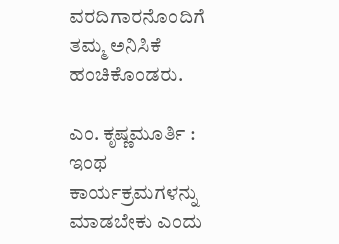ವರದಿಗಾರನೊಂದಿಗೆ ತಮ್ಮ ಅನಿಸಿಕೆ ಹಂಚಿಕೊಂಡರು.

ಎಂ. ಕೃಷ್ಣಮೂರ್ತಿ : ಇಂಥ ಕಾರ್ಯಕ್ರಮಗಳನ್ನು ಮಾಡಬೇಕು ಎಂದು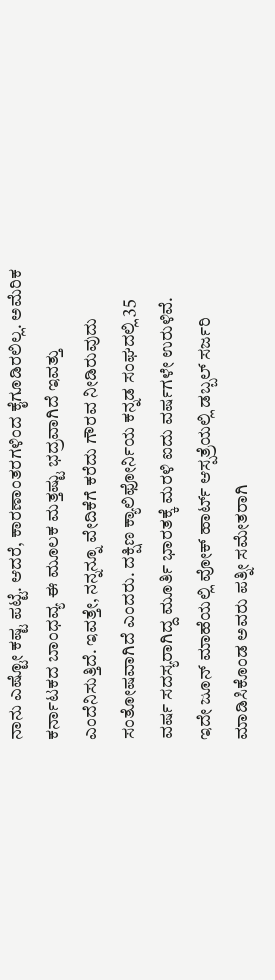ನಾನು ಎಷ್ಟೋ ಕಷ್ಟ ಪಟ್ಟೆ. ಆದರೆ, ಕಾರಣಾಂತರಗಳಿಂದ ಕೈಗೂಡಿರಲಿಲ್ಲ. ಅಮೆರಿಕ ಕರ್ನಾಟಕದ ಬಾಂಧವ್ಯ ಈ ಮೂಲಕ ಮತ್ತಷ್ಟು ಭದ್ರವಾಗಿದೆ ಇವತ್ತು ಎಂದೆನಿಸುತ್ತಿದೆ. ಇವತ್ತೇ, ನನ್ನನ್ನೂ ವೇದಿಕೆಗೆ ಕರೆದು ಗೌರವ ನೀಡಿರುವುದು ಸಂತೋಷವಾಗಿದೆ ಎಂದರು. ದಕ್ಷಿಣ ಕ್ಯಾಲಿಫೋರ್ನಿಯ ಕನ್ನಡ ಸಂಘದಲ್ಲಿ 35 ವರ್ಷ ಸದಸ್ಯರಾಗಿದ್ದ ಮೂರ್ತಿ ಭಾರತಕ್ಕೆ ಮರಳಿ ಐದು ವರ್ಷಗಳೇ ಉರುಳಿವೆ. ಇದೇ ಜೂನ್ ಮಾಹೆಯಲ್ಲಿ ವೋಕ್ ಹಾರ್ಟ್ ಆಸ್ಪತ್ರೆಯಲ್ಲಿ ಡಬ್ಬಲ್ ಸರ್ಜರಿ ಮಾಡಿಸಿಕೊಂಡ ಅವರು ಪತ್ನೀ ಸಮೇತರಾಗಿ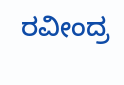ರವೀಂದ್ರ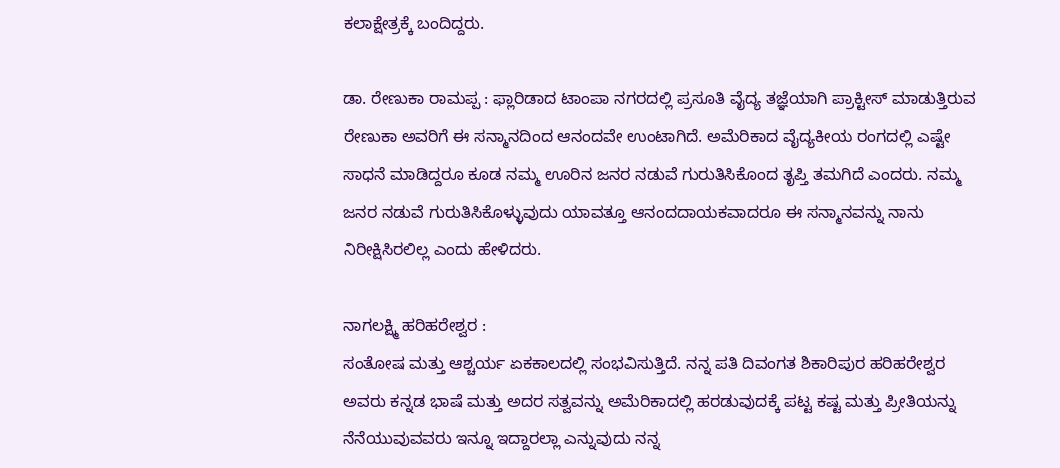ಕಲಾಕ್ಷೇತ್ರಕ್ಕೆ ಬಂದಿದ್ದರು.

ಡಾ. ರೇಣುಕಾ ರಾಮಪ್ಪ : ಫ್ಲಾರಿಡಾದ ಟಾಂಪಾ ನಗರದಲ್ಲಿ ಪ್ರಸೂತಿ ವೈದ್ಯ ತಜ್ಞೆಯಾಗಿ ಪ್ರಾಕ್ಟೀಸ್ ಮಾಡುತ್ತಿರುವ ರೇಣುಕಾ ಅವರಿಗೆ ಈ ಸನ್ಮಾನದಿಂದ ಆನಂದವೇ ಉಂಟಾಗಿದೆ. ಅಮೆರಿಕಾದ ವೈದ್ಯಕೀಯ ರಂಗದಲ್ಲಿ ಎಷ್ಟೇ ಸಾಧನೆ ಮಾಡಿದ್ದರೂ ಕೂಡ ನಮ್ಮ ಊರಿನ ಜನರ ನಡುವೆ ಗುರುತಿಸಿಕೊಂದ ತೃಪ್ತಿ ತಮಗಿದೆ ಎಂದರು. ನಮ್ಮ ಜನರ ನಡುವೆ ಗುರುತಿಸಿಕೊಳ್ಳುವುದು ಯಾವತ್ತೂ ಆನಂದದಾಯಕವಾದರೂ ಈ ಸನ್ಮಾನವನ್ನು ನಾನು ನಿರೀಕ್ಷಿಸಿರಲಿಲ್ಲ ಎಂದು ಹೇಳಿದರು.

ನಾಗಲಕ್ಷ್ಮಿ ಹರಿಹರೇಶ್ವರ :
ಸಂತೋಷ ಮತ್ತು ಆಶ್ಚರ್ಯ ಏಕಕಾಲದಲ್ಲಿ ಸಂಭವಿಸುತ್ತಿದೆ. ನನ್ನ ಪತಿ ದಿವಂಗತ ಶಿಕಾರಿಪುರ ಹರಿಹರೇಶ್ವರ ಅವರು ಕನ್ನಡ ಭಾಷೆ ಮತ್ತು ಅದರ ಸತ್ವವನ್ನು ಅಮೆರಿಕಾದಲ್ಲಿ ಹರಡುವುದಕ್ಕೆ ಪಟ್ಟ ಕಷ್ಟ ಮತ್ತು ಪ್ರೀತಿಯನ್ನು ನೆನೆಯುವುವವರು ಇನ್ನೂ ಇದ್ದಾರಲ್ಲಾ ಎನ್ನುವುದು ನನ್ನ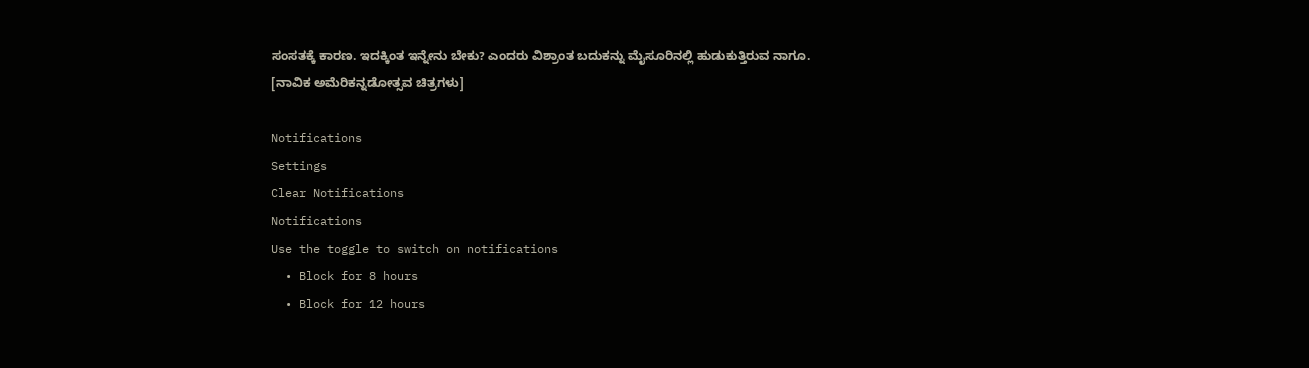ಸಂಸತಕ್ಕೆ ಕಾರಣ. ಇದಕ್ಕಿಂತ ಇನ್ನೇನು ಬೇಕು? ಎಂದರು ವಿಶ್ರಾಂತ ಬದುಕನ್ನು ಮೈಸೂರಿನಲ್ಲಿ ಹುಡುಕುತ್ತಿರುವ ನಾಗೂ. [ನಾವಿಕ ಅಮೆರಿಕನ್ನಡೋತ್ಸವ ಚಿತ್ರಗಳು]

Notifications
Settings
Clear Notifications
Notifications
Use the toggle to switch on notifications
  • Block for 8 hours
  • Block for 12 hours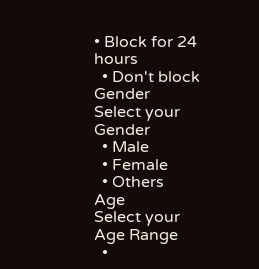• Block for 24 hours
  • Don't block
Gender
Select your Gender
  • Male
  • Female
  • Others
Age
Select your Age Range
  •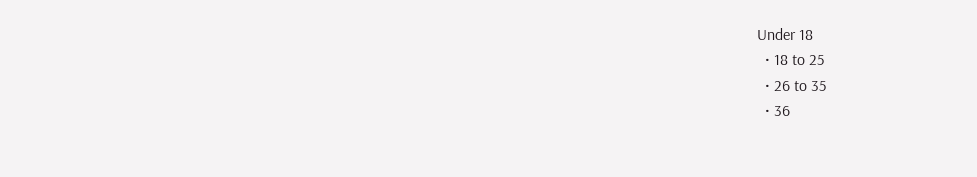Under 18
  • 18 to 25
  • 26 to 35
  • 36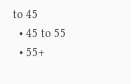to 45
  • 45 to 55
  • 55+